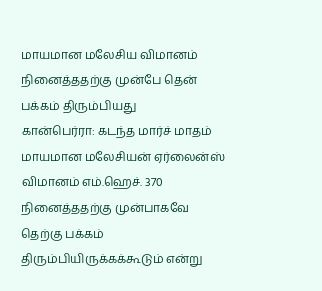மாயமான மலேசிய விமானம் நினைத்ததற்கு முன்பே தென் பக்கம் திரும்பியது
கான்பெர்ரா: கடந்த மார்ச் மாதம் மாயமான மலேசியன் ஏர்லைன்ஸ் விமானம் எம்.ஹெச். 370 நினைத்ததற்கு முன்பாகவே தெற்கு பக்கம் திரும்பியிருக்கக்கூடும் என்று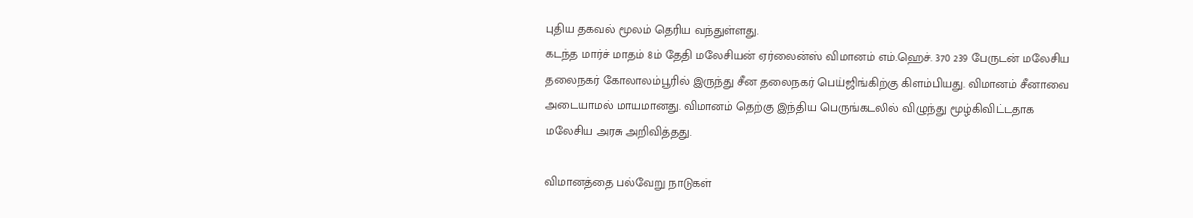புதிய தகவல் மூலம் தெரிய வந்துள்ளது.
கடந்த மார்ச் மாதம் 8ம் தேதி மலேசியன் ஏர்லைன்ஸ் விமானம் எம்.ஹெச். 370 239 பேருடன் மலேசிய தலைநகர் கோலாலம்பூரில் இருந்து சீன தலைநகர் பெய்ஜிங்கிற்கு கிளம்பியது. விமானம் சீனாவை அடையாமல் மாயமானது. விமானம் தெற்கு இந்திய பெருங்கடலில் விழுந்து மூழ்கிவிட்டதாக மலேசிய அரசு அறிவித்தது.

விமானத்தை பல்வேறு நாடுகள்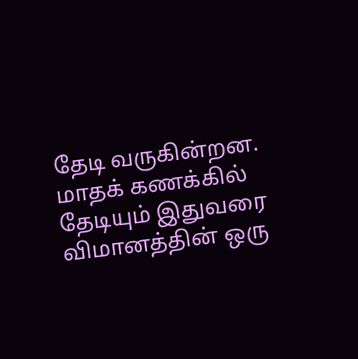தேடி வருகின்றன. மாதக் கணக்கில் தேடியும் இதுவரை விமானத்தின் ஒரு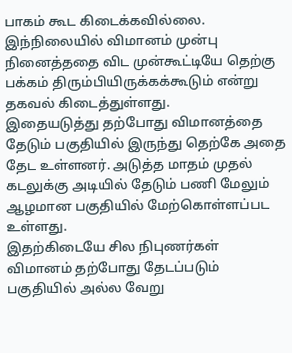பாகம் கூட கிடைக்கவில்லை. இந்நிலையில் விமானம் முன்பு நினைத்ததை விட முன்கூட்டியே தெற்கு பக்கம் திரும்பியிருக்கக்கூடும் என்று தகவல் கிடைத்துள்ளது.
இதையடுத்து தற்போது விமானத்தை தேடும் பகுதியில் இருந்து தெற்கே அதை தேட உள்ளனர். அடுத்த மாதம் முதல் கடலுக்கு அடியில் தேடும் பணி மேலும் ஆழமான பகுதியில் மேற்கொள்ளப்பட உள்ளது.
இதற்கிடையே சில நிபுணர்கள் விமானம் தற்போது தேடப்படும் பகுதியில் அல்ல வேறு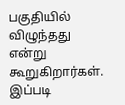பகுதியில் விழுந்தது என்று கூறுகிறார்கள். இப்படி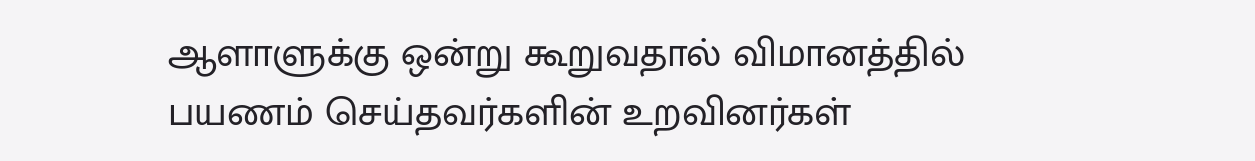ஆளாளுக்கு ஒன்று கூறுவதால் விமானத்தில் பயணம் செய்தவர்களின் உறவினர்கள்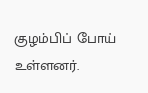குழம்பிப் போய் உள்ளனர்.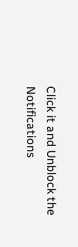Click it and Unblock the Notifications